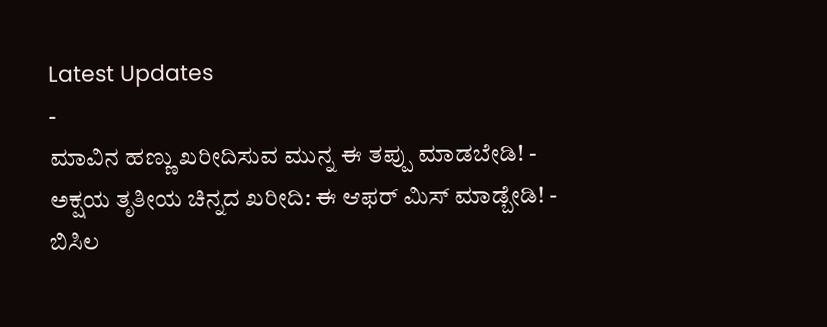Latest Updates
-
ಮಾವಿನ ಹಣ್ಣು ಖರೀದಿಸುವ ಮುನ್ನ ಈ ತಪ್ಪು ಮಾಡಬೇಡಿ! -
ಅಕ್ಷಯ ತೃತೀಯ ಚಿನ್ನದ ಖರೀದಿ: ಈ ಆಫರ್ ಮಿಸ್ ಮಾಡ್ಬೇಡಿ! -
ಬಿಸಿಲ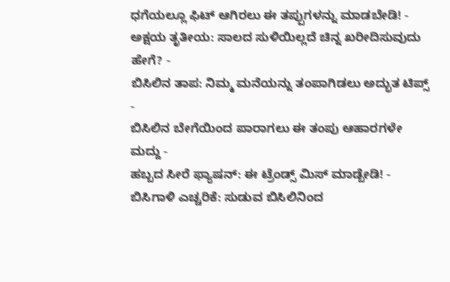ಧಗೆಯಲ್ಲೂ ಫಿಟ್ ಆಗಿರಲು ಈ ತಪ್ಪುಗಳನ್ನು ಮಾಡಬೇಡಿ! -
ಅಕ್ಷಯ ತೃತೀಯ: ಸಾಲದ ಸುಳಿಯಿಲ್ಲದೆ ಚಿನ್ನ ಖರೀದಿಸುವುದು ಹೇಗೆ? -
ಬಿಸಿಲಿನ ತಾಪ: ನಿಮ್ಮ ಮನೆಯನ್ನು ತಂಪಾಗಿಡಲು ಅದ್ಭುತ ಟಿಪ್ಸ್ -
ಬಿಸಿಲಿನ ಬೇಗೆಯಿಂದ ಪಾರಾಗಲು ಈ ತಂಪು ಆಹಾರಗಳೇ ಮದ್ದು -
ಹಬ್ಬದ ಸೀರೆ ಫ್ಯಾಷನ್: ಈ ಟ್ರೆಂಡ್ಸ್ ಮಿಸ್ ಮಾಡ್ಬೇಡಿ! -
ಬಿಸಿಗಾಳಿ ಎಚ್ಚರಿಕೆ: ಸುಡುವ ಬಿಸಿಲಿನಿಂದ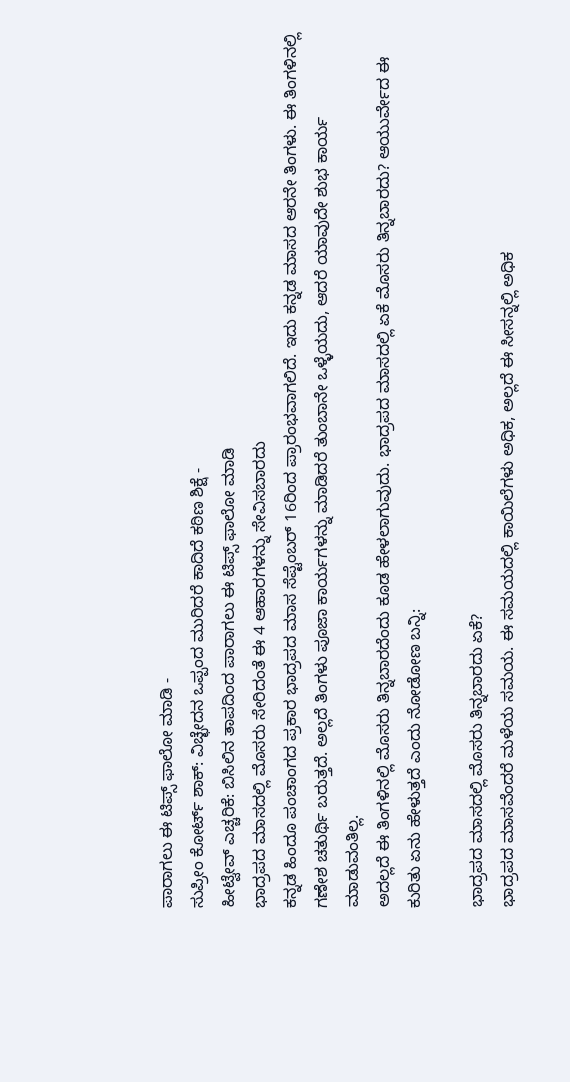ಪಾರಾಗಲು ಈ ಟಿಪ್ಸ್ ಫಾಲೋ ಮಾಡಿ -
ಸುಪ್ರೀಂ ಕೋರ್ಟ್ ಶಾಕ್: ವಿಚ್ಛೇದನ ಒಪ್ಪಂದ ಮುರಿದರೆ ಕಾದಿದೆ ಕಠಿಣ ಶಿಕ್ಷೆ -
ಹೀಟ್ವೇವ್ ಎಚ್ಚರಿಕೆ: ಬಿಸಿಲಿನ ತಾಪದಿಂದ ಪಾರಾಗಲು ಈ ಟಿಪ್ಸ್ ಫಾಲೋ ಮಾಡಿ
ಭಾದ್ರಪದ ಮಾಸದಲ್ಲಿ ಮೊಸರು ಸೇರಿದಂತೆ ಈ 4 ಆಹಾರಗಳನ್ನು ಸೇವಿಸಬಾರದು
ಕನ್ನಡ ಹಿಂದೂ ಪಂಚಾಂಗದ ಪ್ರಕಾರ ಭಾದ್ರಪದ ಮಾಸ ಸೆಪ್ಟೆಂಬರ್ 16ರಿಂದ ಪ್ರಾರಂಭವಾಗಲಿದೆ. ಇದು ಕನ್ನಡ ಮಾಸದ ಆರನೇ ತಿಂಗಳು. ಈ ತಿಂಗಳಿನಲ್ಲಿ ಗಣೇಶ ಚತುರ್ಥಿ ಬರುತ್ತದೆ. ಅಲ್ಲದೆ ತಿಂಗಳು ಪೂಜಾ ಕಾರ್ಯಗಳನ್ನು ಮಾಡಿದರೆ ತುಂಬಾನೇ ಒಳ್ಳೆಯದು, ಆದರೆ ಯಾವುದೇ ಶುಭ ಕಾರ್ಯ ಮಾಡುವಂತಿಲ್ಲ.
ಅದಲ್ಲದೆ ಈ ತಿಂಗಳಿನಲ್ಲಿ ಮೊಸರು ತಿನ್ನಬಾರದೆಂದು ಕೂಡ ಹೇಳಲಾಗುವುದು. ಭಾದ್ರಪದ ಮಾಸದಲ್ಲಿ ಏಕೆ ಮೊಸರು ತಿನ್ನಬಾರದು? ಆಯುರ್ವೇದ ಈ ಕುರಿತು ಏನು ಹೇಳುತ್ತದೆ ಎಂದು ನೋಡೋಣ ಬನ್ನಿ:

ಭಾದ್ರಪದ ಮಾಸದಲ್ಲಿ ಮೊಸರು ತಿನ್ನಬಾರದು ಏಕೆ?
ಭಾದ್ರಪದ ಮಾಸವೆಂದರೆ ಮಳೆಯ ಸಮಯ. ಈ ಸಮಯದಲ್ಲಿ ಕಾಯಿಲೆಗಳು ಅಧಿಕ, ಅಲ್ಲದೆ ಈ ಸೀಸನ್ನಲ್ಲಿ ಅಧಿಕ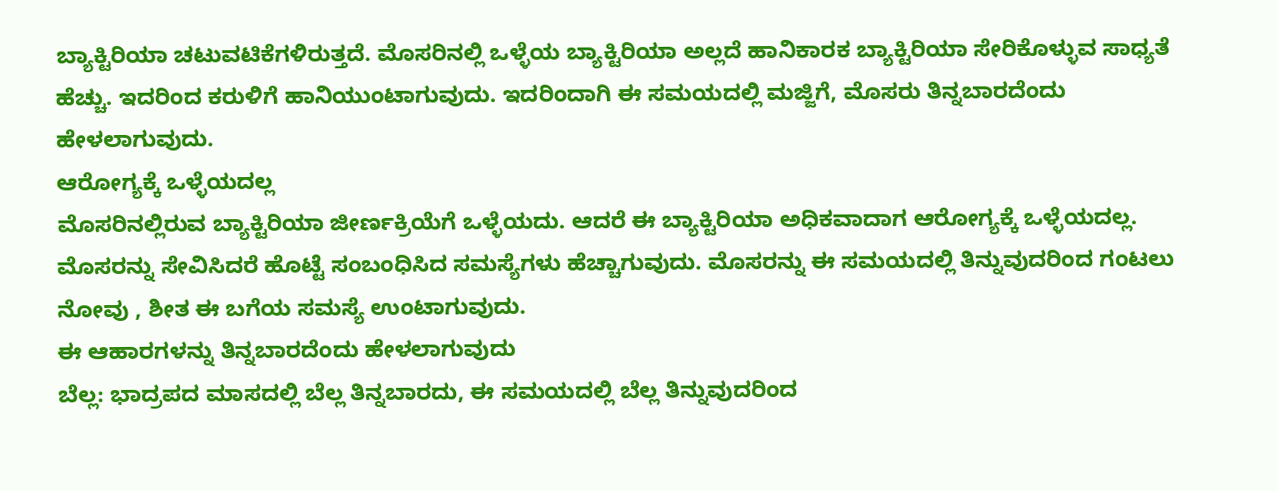ಬ್ಯಾಕ್ಟಿರಿಯಾ ಚಟುವಟಿಕೆಗಳಿರುತ್ತದೆ. ಮೊಸರಿನಲ್ಲಿ ಒಳ್ಳೆಯ ಬ್ಯಾಕ್ಟಿರಿಯಾ ಅಲ್ಲದೆ ಹಾನಿಕಾರಕ ಬ್ಯಾಕ್ಟಿರಿಯಾ ಸೇರಿಕೊಳ್ಳುವ ಸಾಧ್ಯತೆ ಹೆಚ್ಚು. ಇದರಿಂದ ಕರುಳಿಗೆ ಹಾನಿಯುಂಟಾಗುವುದು. ಇದರಿಂದಾಗಿ ಈ ಸಮಯದಲ್ಲಿ ಮಜ್ಜಿಗೆ, ಮೊಸರು ತಿನ್ನಬಾರದೆಂದು ಹೇಳಲಾಗುವುದು.
ಆರೋಗ್ಯಕ್ಕೆ ಒಳ್ಳೆಯದಲ್ಲ
ಮೊಸರಿನಲ್ಲಿರುವ ಬ್ಯಾಕ್ಟಿರಿಯಾ ಜೀರ್ಣಕ್ರಿಯೆಗೆ ಒಳ್ಳೆಯದು. ಆದರೆ ಈ ಬ್ಯಾಕ್ಟಿರಿಯಾ ಅಧಿಕವಾದಾಗ ಆರೋಗ್ಯಕ್ಕೆ ಒಳ್ಳೆಯದಲ್ಲ. ಮೊಸರನ್ನು ಸೇವಿಸಿದರೆ ಹೊಟ್ಟೆ ಸಂಬಂಧಿಸಿದ ಸಮಸ್ಯೆಗಳು ಹೆಚ್ಚಾಗುವುದು. ಮೊಸರನ್ನು ಈ ಸಮಯದಲ್ಲಿ ತಿನ್ನುವುದರಿಂದ ಗಂಟಲು ನೋವು , ಶೀತ ಈ ಬಗೆಯ ಸಮಸ್ಯೆ ಉಂಟಾಗುವುದು.
ಈ ಆಹಾರಗಳನ್ನು ತಿನ್ನಬಾರದೆಂದು ಹೇಳಲಾಗುವುದು
ಬೆಲ್ಲ: ಭಾದ್ರಪದ ಮಾಸದಲ್ಲಿ ಬೆಲ್ಲ ತಿನ್ನಬಾರದು, ಈ ಸಮಯದಲ್ಲಿ ಬೆಲ್ಲ ತಿನ್ನುವುದರಿಂದ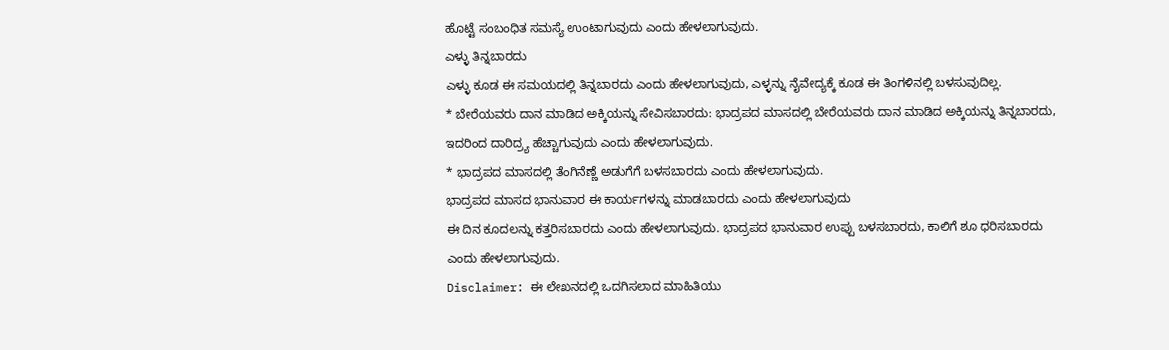ಹೊಟ್ಟೆ ಸಂಬಂಧಿತ ಸಮಸ್ಯೆ ಉಂಟಾಗುವುದು ಎಂದು ಹೇಳಲಾಗುವುದು.
ಎಳ್ಳು ತಿನ್ನಬಾರದು
ಎಳ್ಳು ಕೂಡ ಈ ಸಮಯದಲ್ಲಿ ತಿನ್ನಬಾರದು ಎಂದು ಹೇಳಲಾಗುವುದು, ಎಳ್ಳನ್ನು ನೈವೇದ್ಯಕ್ಕೆ ಕೂಡ ಈ ತಿಂಗಳಿನಲ್ಲಿ ಬಳಸುವುದಿಲ್ಲ.
* ಬೇರೆಯವರು ದಾನ ಮಾಡಿದ ಅಕ್ಕಿಯನ್ನು ಸೇವಿಸಬಾರದು: ಭಾದ್ರಪದ ಮಾಸದಲ್ಲಿ ಬೇರೆಯವರು ದಾನ ಮಾಡಿದ ಅಕ್ಕಿಯನ್ನು ತಿನ್ನಬಾರದು, ಇದರಿಂದ ದಾರಿದ್ರ್ಯ ಹೆಚ್ಚಾಗುವುದು ಎಂದು ಹೇಳಲಾಗುವುದು.
* ಭಾದ್ರಪದ ಮಾಸದಲ್ಲಿ ತೆಂಗಿನೆಣ್ಣೆ ಅಡುಗೆಗೆ ಬಳಸಬಾರದು ಎಂದು ಹೇಳಲಾಗುವುದು.
ಭಾದ್ರಪದ ಮಾಸದ ಭಾನುವಾರ ಈ ಕಾರ್ಯಗಳನ್ನು ಮಾಡಬಾರದು ಎಂದು ಹೇಳಲಾಗುವುದು
ಈ ದಿನ ಕೂದಲನ್ನು ಕತ್ತರಿಸಬಾರದು ಎಂದು ಹೇಳಲಾಗುವುದು. ಭಾದ್ರಪದ ಭಾನುವಾರ ಉಪ್ಪು ಬಳಸಬಾರದು, ಕಾಲಿಗೆ ಶೂ ಧರಿಸಬಾರದು ಎಂದು ಹೇಳಲಾಗುವುದು.
Disclaimer: ಈ ಲೇಖನದಲ್ಲಿ ಒದಗಿಸಲಾದ ಮಾಹಿತಿಯು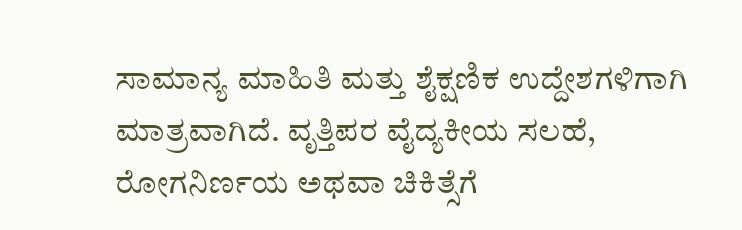ಸಾಮಾನ್ಯ ಮಾಹಿತಿ ಮತ್ತು ಶೈಕ್ಷಣಿಕ ಉದ್ದೇಶಗಳಿಗಾಗಿ ಮಾತ್ರವಾಗಿದೆ. ವೃತ್ತಿಪರ ವೈದ್ಯಕೀಯ ಸಲಹೆ, ರೋಗನಿರ್ಣಯ ಅಥವಾ ಚಿಕಿತ್ಸೆಗೆ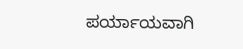ಪರ್ಯಾಯವಾಗಿ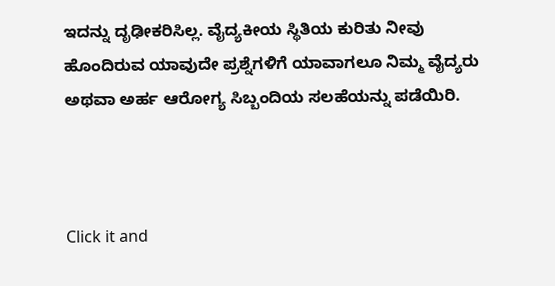ಇದನ್ನು ದೃಢೀಕರಿಸಿಲ್ಲ. ವೈದ್ಯಕೀಯ ಸ್ಥಿತಿಯ ಕುರಿತು ನೀವು ಹೊಂದಿರುವ ಯಾವುದೇ ಪ್ರಶ್ನೆಗಳಿಗೆ ಯಾವಾಗಲೂ ನಿಮ್ಮ ವೈದ್ಯರು ಅಥವಾ ಅರ್ಹ ಆರೋಗ್ಯ ಸಿಬ್ಬಂದಿಯ ಸಲಹೆಯನ್ನು ಪಡೆಯಿರಿ.



Click it and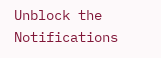Unblock the Notifications